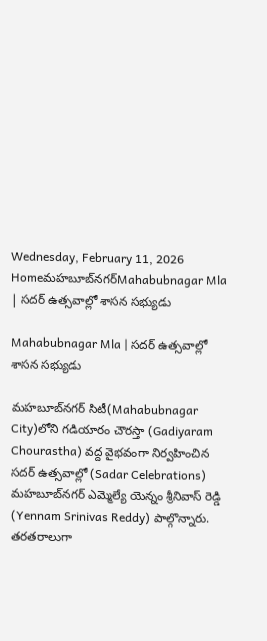Wednesday, February 11, 2026
Homeమహబూబ్‌నగర్‌Mahabubnagar Mla | సదర్ ఉత్సవాల్లో శాసన సభ్యుడు

Mahabubnagar Mla | సదర్ ఉత్సవాల్లో శాసన సభ్యుడు

మహబూబ్‌నగర్ సిటీ(Mahabubnagar City)లోని గడియారం చౌరస్తా (Gadiyaram Chourastha) వద్ద వైభవంగా నిర్వహించిన సదర్ ఉత్సవాల్లో (Sadar Celebrations) మహబూబ్‌నగర్ ఎమ్మెల్యే యెన్నం శ్రీనివాస్ రెడ్డి (Yennam Srinivas Reddy) పాల్గొన్నారు. తరతరాలుగా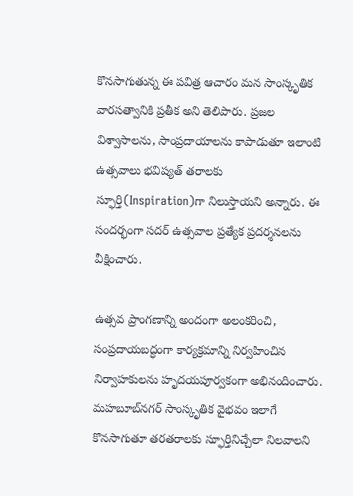కొనసాగుతున్న ఈ పవిత్ర ఆచారం మన సాంస్కృతిక వారసత్వానికి ప్రతీక అని తెలిపారు. ప్రజల విశ్వాసాలను, సాంప్రదాయాలను కాపాడుతూ ఇలాంటి ఉత్సవాలు భవిష్యత్ తరాలకు స్ఫూర్తి(Inspiration)గా నిలుస్తాయని అన్నారు. ఈ సందర్భంగా సదర్ ఉత్సవాల ప్రత్యేక ప్రదర్శనలను వీక్షించారు.

ఉత్సవ ప్రాంగణాన్ని అందంగా అలంకరించి, సంప్రదాయబద్ధంగా కార్యక్రమాన్ని నిర్వహించిన నిర్వాహకులను హృదయపూర్వకంగా అభినందించారు. మహబూబ్‌నగర్ సాంస్కృతిక వైభవం ఇలాగే కొనసాగుతూ తరతరాలకు స్ఫూర్తినిచ్చేలా నిలవాలని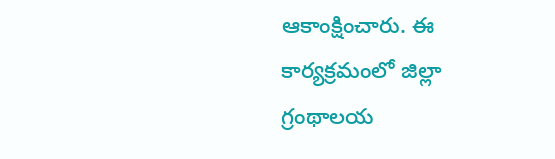ఆకాంక్షించారు. ఈ కార్యక్రమంలో జిల్లా గ్రంథాలయ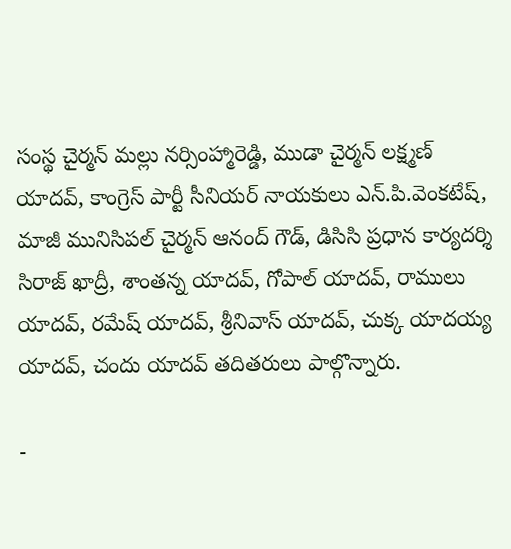సంస్థ చైర్మన్ మల్లు నర్సింహ్మారెడ్డి, ముడా చైర్మన్ లక్ష్మణ్ యాదవ్, కాంగ్రెస్ పార్టీ సీనియర్ నాయకులు ఎన్.పి.వెంకటేష్, మాజీ మునిసిపల్ చైర్మన్ ఆనంద్ గౌడ్, డిసిసి ప్రధాన కార్యదర్శి సిరాజ్ ఖాద్రీ, శాంతన్న యాదవ్, గోపాల్ యాదవ్, రాములు యాదవ్, రమేష్ యాదవ్, శ్రీనివాస్ యాదవ్, చుక్క యాదయ్య యాదవ్, చందు యాదవ్ తదితరులు పాల్గొన్నారు.

-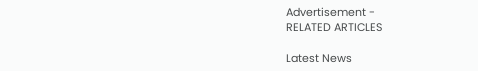Advertisement -
RELATED ARTICLES

Latest News